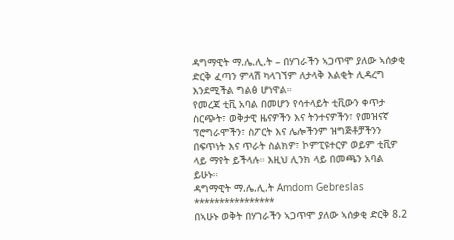ዳግማዊት ማ.ሌ.ሊ.ት – በሃገራችን ኣጋጥሞ ያለው ኣሰቃቂ ድርቅ ፈጣን ምላሽ ካላገኘም ለታላቅ እልቂት ሊዳረግ እንደሚችል ግልፅ ሆነዋል።
የመረጃ ቲቪ አባል በመሆን የሳተላይት ቲቪውን ቀጥታ ስርጭት፣ ወቅታዊ ዜናዎችን እና ትንተናዎችን፣ የመዝናኛ ፕሮግራሞችን፣ ስፖርት እና ሌሎችንም ዝግጅቶቻችንን በፍጥነት እና ጥራት ስልክዎ፣ ኮምፒዩተርዎ ወይም ቲቪዎ ላይ ማየት ይችላሉ። እዚህ ሊንክ ላይ በመጫን አባል ይሁኑ።
ዳግማዊት ማ.ሌ.ሊ.ት Amdom Gebreslas
****************
በኣሁኑ ወቅት በሃገራችን ኣጋጥሞ ያለው ኣሰቃቂ ድርቅ 8.2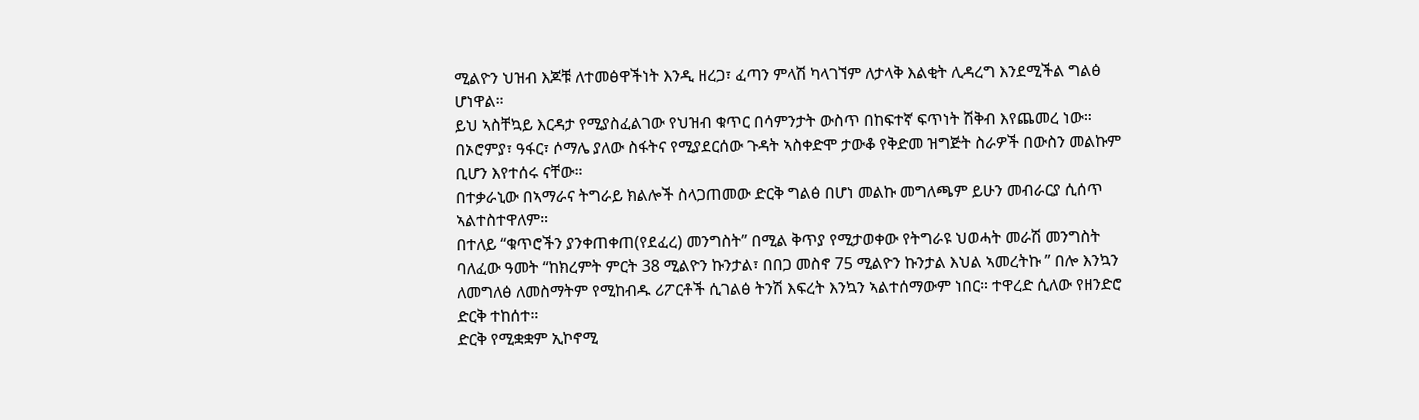ሚልዮን ህዝብ እጆቹ ለተመፅዋችነት እንዲ ዘረጋ፣ ፈጣን ምላሽ ካላገኘም ለታላቅ እልቂት ሊዳረግ እንደሚችል ግልፅ ሆነዋል።
ይህ ኣስቸኳይ እርዳታ የሚያስፈልገው የህዝብ ቁጥር በሳምንታት ውስጥ በከፍተኛ ፍጥነት ሽቅብ እየጨመረ ነው።
በኦሮምያ፣ ዓፋር፣ ሶማሌ ያለው ስፋትና የሚያደርሰው ጉዳት ኣስቀድሞ ታውቆ የቅድመ ዝግጅት ስራዎች በውስን መልኩም ቢሆን እየተሰሩ ናቸው።
በተቃራኒው በኣማራና ትግራይ ክልሎች ስላጋጠመው ድርቅ ግልፅ በሆነ መልኩ መግለጫም ይሁን መብራርያ ሲሰጥ ኣልተስተዋለም።
በተለይ “ቁጥሮችን ያንቀጠቀጠ(የደፈረ) መንግስት” በሚል ቅጥያ የሚታወቀው የትግራዩ ህወሓት መራሽ መንግስት ባለፈው ዓመት “ከክረምት ምርት 38 ሚልዮን ኩንታል፣ በበጋ መስኖ 75 ሚልዮን ኩንታል እህል ኣመረትኩ ” በሎ እንኳን ለመግለፅ ለመስማትም የሚከብዱ ሪፖርቶች ሲገልፅ ትንሽ እፍረት እንኳን ኣልተሰማውም ነበር። ተዋረድ ሲለው የዘንድሮ ድርቅ ተከሰተ።
ድርቅ የሚቋቋም ኢኮኖሚ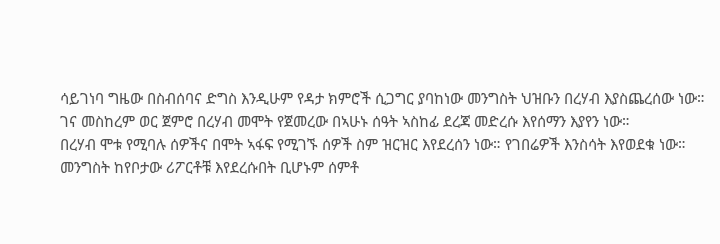ሳይገነባ ግዜው በስብሰባና ድግስ እንዲሁም የዳታ ክምሮች ሲጋግር ያባከነው መንግስት ህዝቡን በረሃብ እያስጨረሰው ነው።
ገና መስከረም ወር ጀምሮ በረሃብ መሞት የጀመረው በኣሁኑ ሰዓት ኣስከፊ ደረጃ መድረሱ እየሰማን እያየን ነው።
በረሃብ ሞቱ የሚባሉ ሰዎችና በሞት ኣፋፍ የሚገኙ ሰዎች ስም ዝርዝር እየደረሰን ነው። የገበሬዎች እንስሳት እየወደቁ ነው።
መንግስት ከየቦታው ሪፖርቶቹ እየደረሱበት ቢሆኑም ሰምቶ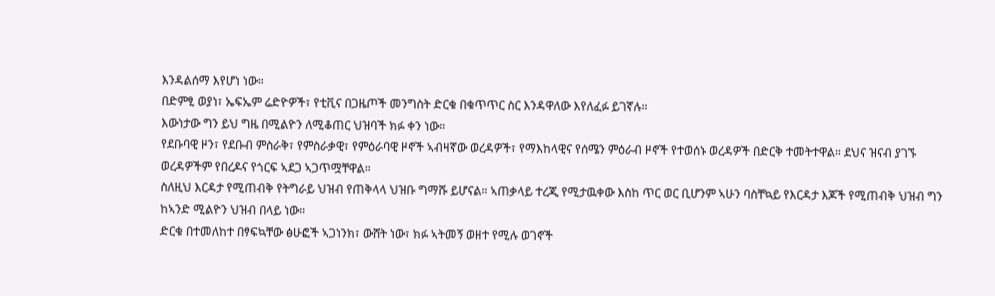እንዳልሰማ እየሆነ ነው።
በድምፂ ወያነ፣ ኤፍኤም ሬድዮዎች፣ የቲቪና በጋዜጦች መንግስት ድርቁ በቁጥጥር ስር እንዳዋለው እየለፈፉ ይገኛሉ።
እውነታው ግን ይህ ግዜ በሚልዮን ለሚቆጠር ህዝባች ክፉ ቀን ነው።
የደቡባዊ ዞን፣ የደቡብ ምስራቅ፣ የምስራቃዊ፣ የምዕራባዊ ዞኖች ኣብዛኛው ወረዳዎች፣ የማእከላዊና የሰሜን ምዕራብ ዞኖች የተወሰኑ ወረዳዎች በድርቅ ተመትተዋል። ደህና ዝናብ ያገኙ ወረዳዎችም የበረዶና የጎርፍ ኣደጋ ኣጋጥሟቸዋል።
ስለዚህ እርዳታ የሚጠብቅ የትግራይ ህዝብ የጠቅላላ ህዝቡ ግማሹ ይሆናል። ኣጠቃላይ ተረጂ የሚታዉቀው እስከ ጥር ወር ቢሆንም ኣሁን ባስቸኳይ የእርዳታ እጆች የሚጠብቅ ህዝብ ግን ከኣንድ ሚልዮን ህዝብ በላይ ነው።
ድርቁ በተመለከተ በፃፍኳቸው ፅሁፎች ኣጋነንክ፣ ውሸት ነው፣ ክፉ ኣትመኝ ወዘተ የሚሉ ወገኖች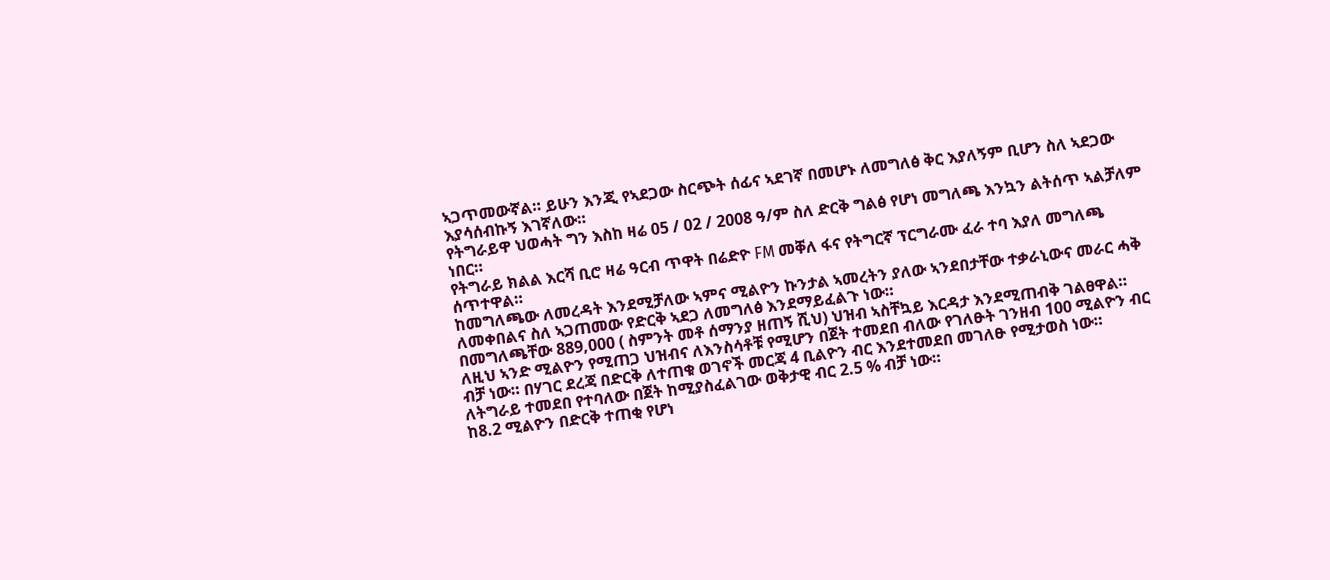ኣጋጥመውኛል። ይሁን እንጂ የኣደጋው ስርጭት ሰፊና ኣደገኛ በመሆኑ ለመግለፅ ቅር እያለኝም ቢሆን ስለ ኣደጋው እያሳሰብኩኝ እገኛለው።
የትግራይዋ ህወሓት ግን እስከ ዛሬ 05 / 02 / 2008 ዓ/ም ስለ ድርቅ ግልፅ የሆነ መግለጫ እንኳን ልትሰጥ ኣልቻለም ነበር።
የትግራይ ክልል እርሻ ቢሮ ዛሬ ዓርብ ጥዋት በሬድዮ FM መቐለ ፋና የትግርኛ ፕርግራሙ ፈራ ተባ እያለ መግለጫ ሰጥተዋል።
ከመግለጫው ለመረዳት እንደሚቻለው ኣምና ሚልዮን ኩንታል ኣመረትን ያለው ኣንደበታቸው ተቃራኒውና መራር ሓቅ ለመቀበልና ስለ ኣጋጠመው የድርቅ ኣደጋ ለመግለፅ እንደማይፈልጉ ነው።
በመግለጫቸው 889,000 ( ስምንት መቶ ሰማንያ ዘጠኝ ሺህ) ህዝብ ኣስቸኳይ እርዳታ እንደሚጠብቅ ገልፀዋል።
ለዚህ ኣንድ ሚልዮን የሚጠጋ ህዝብና ለእንስሳቶቹ የሚሆን በጀት ተመደበ ብለው የገለፁት ገንዘብ 100 ሚልዮን ብር ብቻ ነው። በሃገር ደረጃ በድርቅ ለተጠቁ ወገኖች መርጃ 4 ቢልዮን ብር እንደተመደበ መገለፁ የሚታወስ ነው።
ለትግራይ ተመደበ የተባለው በጀት ከሚያስፈልገው ወቅታዊ ብር 2.5 % ብቻ ነው።
ከ8.2 ሚልዮን በድርቅ ተጠቂ የሆነ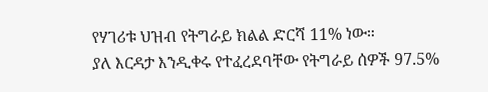የሃገሪቱ ህዝብ የትግራይ ክልል ድርሻ 11% ነው።
ያለ እርዳታ እንዲቀሩ የተፈረደባቸው የትግራይ ሰዎች 97.5%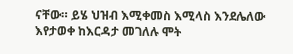ናቸው። ይሄ ህዝብ እሚቀመስ እሚላስ እንደሌለው እየታወቀ ከእርዳታ መገለሉ ሞት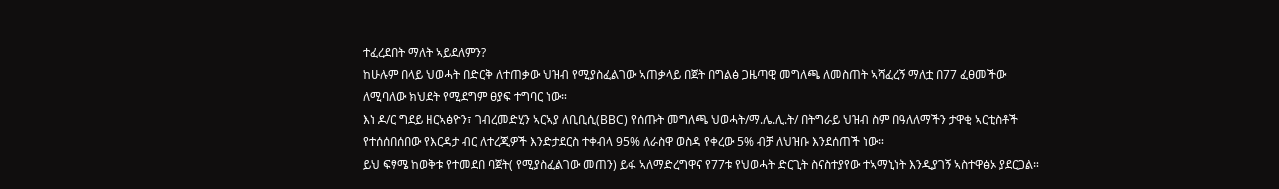ተፈረደበት ማለት ኣይደለምን?
ከሁሉም በላይ ህወሓት በድርቅ ለተጠቃው ህዝብ የሚያስፈልገው ኣጠቃላይ በጀት በግልፅ ጋዜጣዊ መግለጫ ለመስጠት ኣሻፈረኝ ማለቷ በ77 ፈፀመችው ለሚባለው ክህደት የሚደግም ፀያፍ ተግባር ነው።
እነ ዶ/ር ግደይ ዘርኣፅዮን፣ ገብረመድሂን ኣርኣያ ለቢቢሲ(BBC) የሰጡት መግለጫ ህወሓት/ማ.ሌ.ሊ.ት/ በትግራይ ህዝብ ስም በዓለለማችን ታዋቂ ኣርቲስቶች የተሰሰበሰበው የእርዳታ ብር ለተረጂዎች እንድታደርስ ተቀብላ 95% ለራስዋ ወስዳ የቀረው 5% ብቻ ለህዝቡ እንደሰጠች ነው።
ይህ ፍፃሜ ከወቅቱ የተመደበ ባጀት( የሚያስፈልገው መጠን) ይፋ ኣለማድረግዋና የ77ቱ የህወሓት ድርጊት ስናስተያየው ተኣማኒነት እንዲያገኝ ኣስተዋፅኦ ያደርጋል።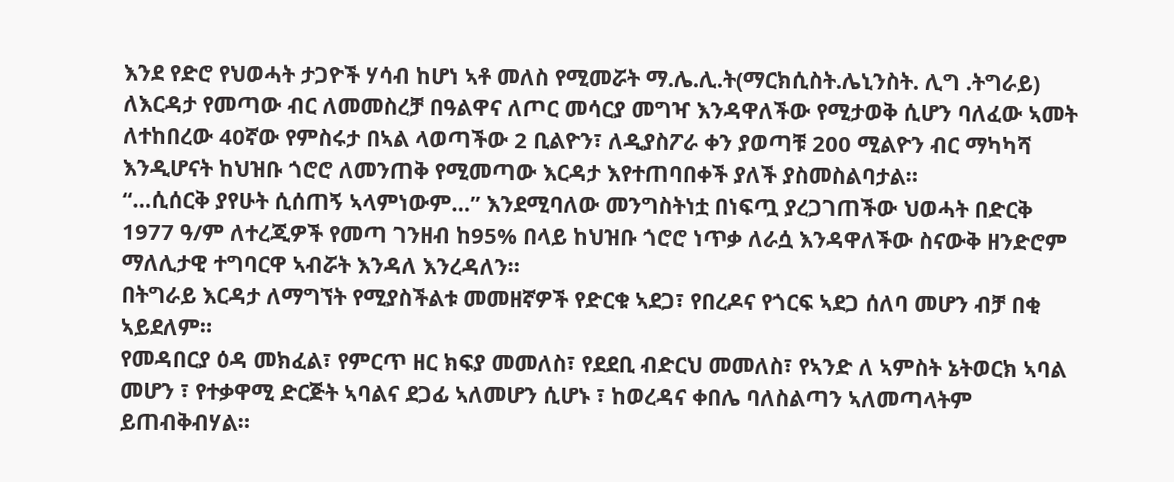እንደ የድሮ የህወሓት ታጋዮች ሃሳብ ከሆነ ኣቶ መለስ የሚመሯት ማ.ሌ.ሊ.ት(ማርክሲስት.ሌኒንስት. ሊግ .ትግራይ) ለእርዳታ የመጣው ብር ለመመስረቻ በዓልዋና ለጦር መሳርያ መግዣ እንዳዋለችው የሚታወቅ ሲሆን ባለፈው ኣመት ለተከበረው 40ኛው የምስሩታ በኣል ላወጣችው 2 ቢልዮን፣ ለዲያስፖራ ቀን ያወጣቹ 200 ሚልዮን ብር ማካካሻ እንዲሆናት ከህዝቡ ጎሮሮ ለመንጠቅ የሚመጣው እርዳታ እየተጠባበቀች ያለች ያስመስልባታል።
“…ሲሰርቅ ያየሁት ሲሰጠኝ ኣላምነውም…” እንደሚባለው መንግስትነቷ በነፍጧ ያረጋገጠችው ህወሓት በድርቅ 1977 ዓ/ም ለተረጂዎች የመጣ ገንዘብ ከ95% በላይ ከህዝቡ ጎሮሮ ነጥቃ ለራሷ እንዳዋለችው ስናውቅ ዘንድሮም ማለሊታዊ ተግባርዋ ኣብሯት እንዳለ እንረዳለን።
በትግራይ እርዳታ ለማግኘት የሚያስችልቱ መመዘኛዎች የድርቁ ኣደጋ፣ የበረዶና የጎርፍ ኣደጋ ሰለባ መሆን ብቻ በቂ ኣይደለም።
የመዳበርያ ዕዳ መክፈል፣ የምርጥ ዘር ክፍያ መመለስ፣ የደደቢ ብድርህ መመለስ፣ የኣንድ ለ ኣምስት ኔትወርክ ኣባል መሆን ፣ የተቃዋሚ ድርጅት ኣባልና ደጋፊ ኣለመሆን ሲሆኑ ፣ ከወረዳና ቀበሌ ባለስልጣን ኣለመጣላትም ይጠብቅብሃል።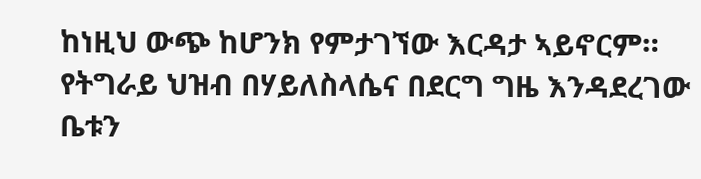ከነዚህ ውጭ ከሆንክ የምታገኘው እርዳታ ኣይኖርም። የትግራይ ህዝብ በሃይለስላሴና በደርግ ግዜ እንዳደረገው ቤቱን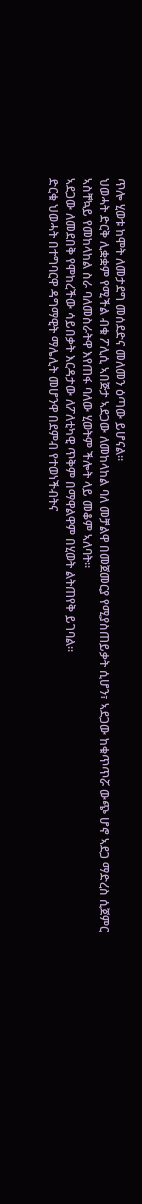ጥሎ ሂወቱ ከሞት ለመታደግ መሰደድና መለመን ዕጣው ይሆናል።
ህወሓት ድርቅ ሊቋቋም የሚችል ብቁ ፖሊሲ ኣበጅታ ኣደጋው ለመከላከል ባለ መቻልዋ በመጀመርያ የሚያስጠይቃት ሲሆን፣ ኣደጋው ከቁጥጥሯ ውጭ ሆኖ ኣደጋ ማድረስ ሲጀምር ኣስቸኳይ የመከላከል ስራ ባለመስራትዋ እየጠፋ ባለው ሂወትም ችሎት ላይ መቆም ኣለባት።
ኣደጋው ለመደበቅ የሞከረችው ሳይበቃት እርዳታው ለፖለቲካዊ ጥቅም በማዋልዋም በሂወት ልትጠየቅ ይገባል።
ድርቁ ህወሓት በተግባርዋ ዳግማዊት ማሌሊት መሆንዋ በደምብ የተወነችብትና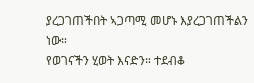ያረጋገጠችበት ኣጋጣሚ መሆኑ እያረጋገጠችልን ነው።
የወገናችን ሂወት እናድን። ተደብቆ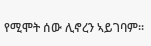የሚሞት ሰው ሊኖረን ኣይገባም።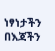ነፃነታችን በእጃችን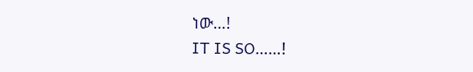ነው…!
IT IS SO……!